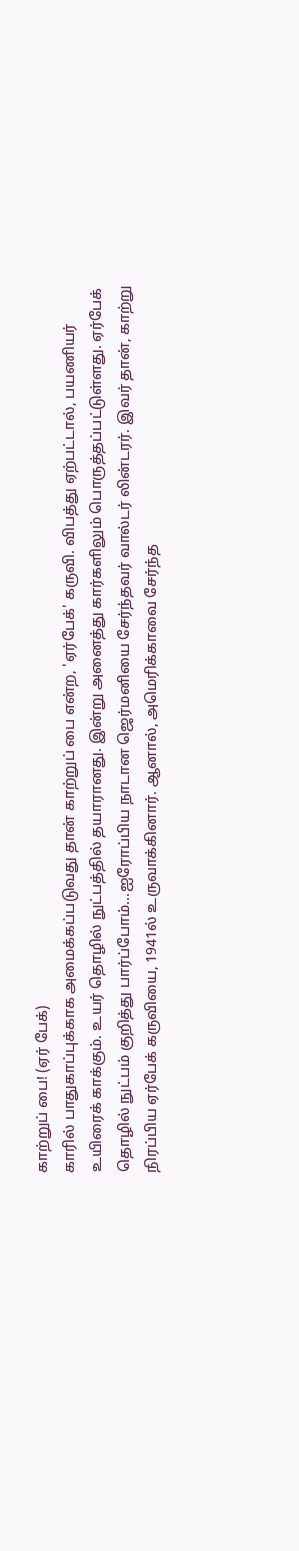காற்றுப் பை! (ஏர் பேக்)
காரில் பாதுகாப்புக்காக அமைக்கப்படுவது தான் காற்றுப் பை என்ற, 'ஏர்பேக்' கருவி. விபத்து ஏற்பட்டால், பயணியர் உயிரைக் காக்கும். உயர் தொழில் நுட்பத்தில் தயாரானது. இன்று அனைத்து கார்களிலும் பொருத்தப்பட்டுள்ளது. ஏர்பேக் தொழில் நுட்பம் குறித்து பார்ப்போம்...ஐரோப்பிய நாடான ஜெர்மனியை சேர்ந்தவர் வால்டர் லின்டரர். இவர் தான், காற்று நிரப்பிய ஏர்பேக் கருவியை, 1941ல் உருவாக்கினார். ஆனால், அமெரிக்காவை சேர்ந்த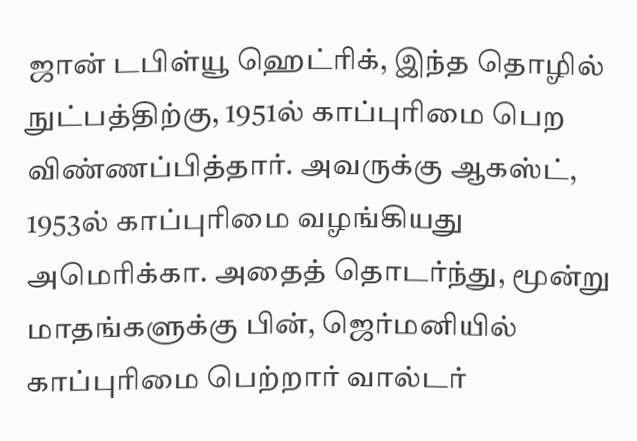ஜான் டபிள்யூ ஹெட்ரிக், இந்த தொழில் நுட்பத்திற்கு, 1951ல் காப்புரிமை பெற விண்ணப்பித்தார். அவருக்கு ஆகஸ்ட், 1953ல் காப்புரிமை வழங்கியது அமெரிக்கா. அதைத் தொடர்ந்து, மூன்று மாதங்களுக்கு பின், ஜெர்மனியில் காப்புரிமை பெற்றார் வால்டர்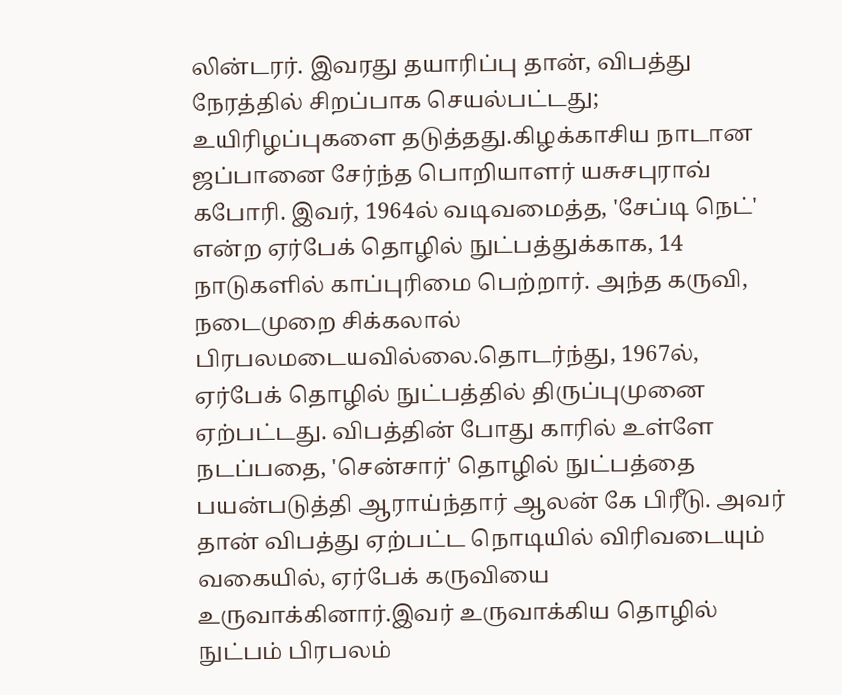லின்டரர். இவரது தயாரிப்பு தான், விபத்து நேரத்தில் சிறப்பாக செயல்பட்டது; உயிரிழப்புகளை தடுத்தது.கிழக்காசிய நாடான ஜப்பானை சேர்ந்த பொறியாளர் யசுசபுராவ் கபோரி. இவர், 1964ல் வடிவமைத்த, 'சேப்டி நெட்' என்ற ஏர்பேக் தொழில் நுட்பத்துக்காக, 14 நாடுகளில் காப்புரிமை பெற்றார். அந்த கருவி, நடைமுறை சிக்கலால் பிரபலமடையவில்லை.தொடர்ந்து, 1967ல், ஏர்பேக் தொழில் நுட்பத்தில் திருப்புமுனை ஏற்பட்டது. விபத்தின் போது காரில் உள்ளே நடப்பதை, 'சென்சார்' தொழில் நுட்பத்தை பயன்படுத்தி ஆராய்ந்தார் ஆலன் கே பிரீடு. அவர் தான் விபத்து ஏற்பட்ட நொடியில் விரிவடையும் வகையில், ஏர்பேக் கருவியை உருவாக்கினார்.இவர் உருவாக்கிய தொழில் நுட்பம் பிரபலம்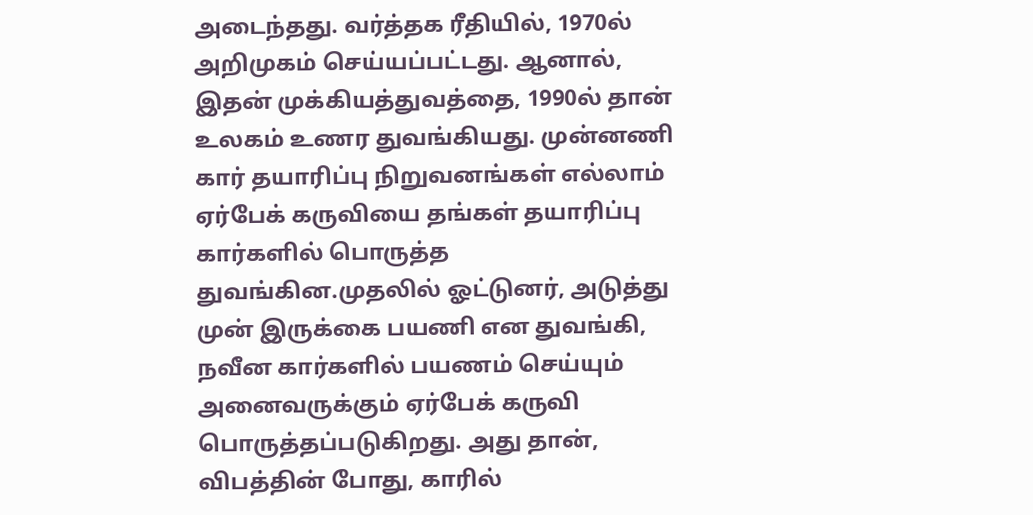அடைந்தது. வர்த்தக ரீதியில், 1970ல் அறிமுகம் செய்யப்பட்டது. ஆனால், இதன் முக்கியத்துவத்தை, 1990ல் தான் உலகம் உணர துவங்கியது. முன்னணி கார் தயாரிப்பு நிறுவனங்கள் எல்லாம் ஏர்பேக் கருவியை தங்கள் தயாரிப்பு கார்களில் பொருத்த துவங்கின.முதலில் ஓட்டுனர், அடுத்து முன் இருக்கை பயணி என துவங்கி, நவீன கார்களில் பயணம் செய்யும் அனைவருக்கும் ஏர்பேக் கருவி பொருத்தப்படுகிறது. அது தான், விபத்தின் போது, காரில்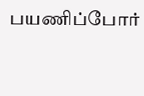பயணிப்போர்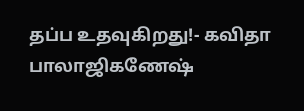தப்ப உதவுகிறது!- கவிதா பாலாஜிகணேஷ்